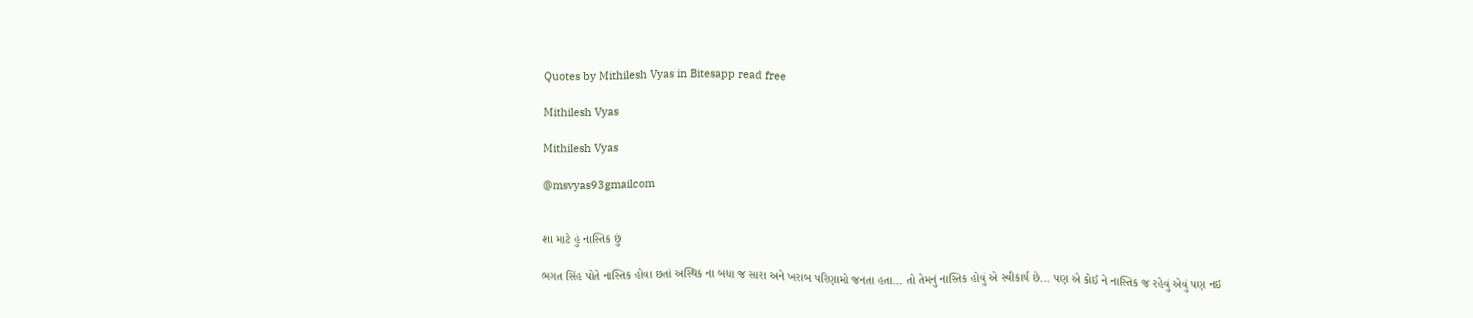Quotes by Mithilesh Vyas in Bitesapp read free

Mithilesh Vyas

Mithilesh Vyas

@msvyas93gmailcom


શા માટે હું નાસ્તિક છું

ભગત સિંહ પોતે નાસ્તિક હોવા છતાં અસ્થિક ના બધા જ સારા અને ખરાબ પરિણામો જનતા હતા... તો તેમનું નાસ્તિક હોવું એ સ્વીકાર્ય છે... પણ એ કોઈ ને નાસ્તિક જ રહેવું એવું પણ નઇ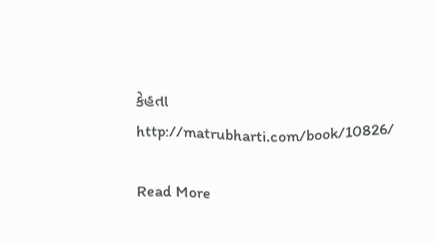કેહતા
http://matrubharti.com/book/10826/

Read More